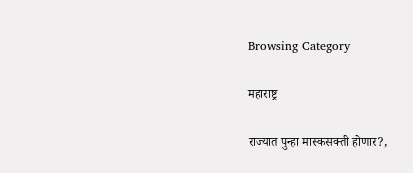Browsing Category

महाराष्ट्र

राज्यात पुन्हा मास्कसक्ती होणार?,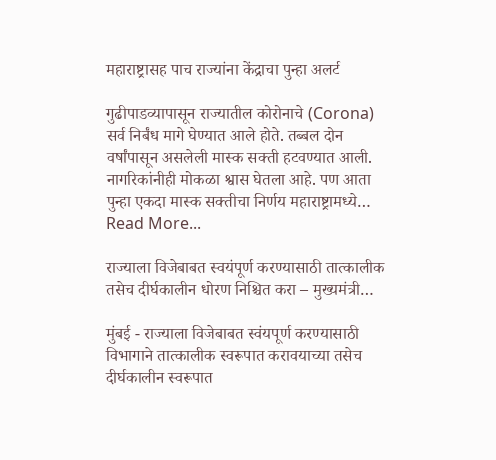महाराष्ट्रासह पाच राज्यांना केंद्राचा पुन्हा अलर्ट

गुढीपाडव्यापासून राज्यातील कोरोनाचे (Corona) सर्व निर्बंध मागे घेण्यात आले होते. तब्बल दोन वर्षांपासून असलेली मास्क सक्ती हटवण्यात आली. नागरिकांनीही मोकळा श्वास घेतला आहे. पण आता पुन्हा एकदा मास्क सक्तीचा निर्णय महाराष्ट्रामध्ये…
Read More...

राज्याला विजेबाबत स्वयंपूर्ण करण्यासाठी तात्कालीक तसेच दीर्घकालीन धोरण निश्चित करा – मुख्यमंत्री…

मुंबई - राज्याला विजेबाबत स्वंयपूर्ण करण्यासाठी विभागाने तात्कालीक स्वरूपात करावयाच्या तसेच दीर्घकालीन स्वरूपात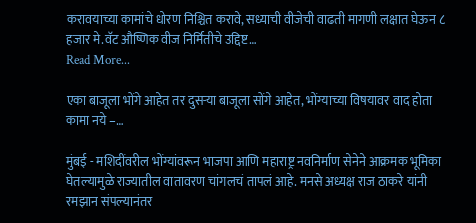करावयाच्या कामांचे धोरण निश्चित करावे, सध्याची वीजेची वाढती मागणी लक्षात घेऊन ८ हजार मे.वॅट औष्णिक वीज निर्मितीचे उद्दिष्ट…
Read More...

एका बाजूला भोंगे आहेत तर दुसऱ्या बाजूला सोंगे आहेत, भोंग्याच्या विषयावर वाद होता कामा नये –…

मुंबई - मशिदींवरील भोंग्यांवरून भाजपा आणि महाराष्ट्र नवनिर्माण सेनेने आक्रमक भूमिका घेतल्यामुळे राज्यातील वातावरण चांगलचं तापलं आहे. मनसे अध्यक्ष राज ठाकरे यांनी रमझान संपल्यानंतर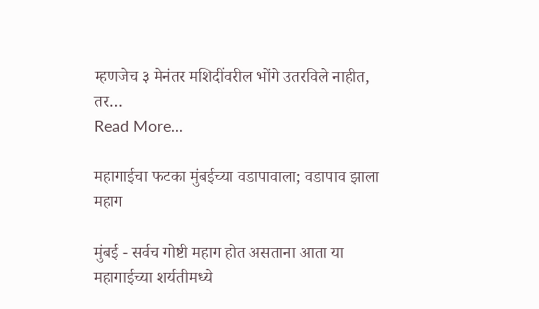म्हणजेच ३ मेनंतर मशिदींवरील भोंगे उतरविले नाहीत, तर…
Read More...

महागाईचा फटका मुंबईच्या वडापावाला; वडापाव झाला महाग

मुंबई - सर्वच गोष्टी महाग होत असताना आता या महागाईच्या शर्यतीमध्ये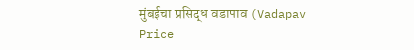मुंबईचा प्रसिद्ध वडापाव (Vadapav Price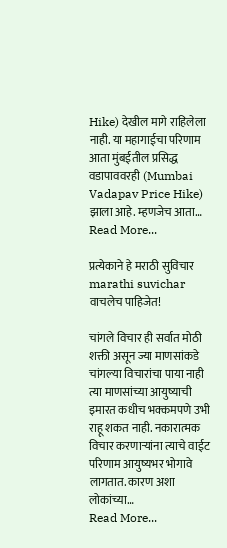Hike) देखील मागे राहिलेला नाही. या महागाईचा परिणाम आता मुंबईतील प्रसिद्ध वडापाववरही (Mumbai Vadapav Price Hike) झाला आहे. म्हणजेच आता…
Read More...

प्रत्येकाने हे मराठी सुविचार marathi suvichar वाचलेच पाहिजेत!

चांगले विचार ही सर्वात मोठी शक्ती असून ज्या माणसांकडे चांगल्या विचारांचा पाया नाही त्या माणसांच्या आयुष्याची इमारत कधीच भक्कमपणे उभी राहू शकत नाही. नकारात्मक विचार करणाऱ्यांना त्याचे वाईट परिणाम आयुष्यभर भोगावे लागतात. कारण अशा लोकांच्या…
Read More...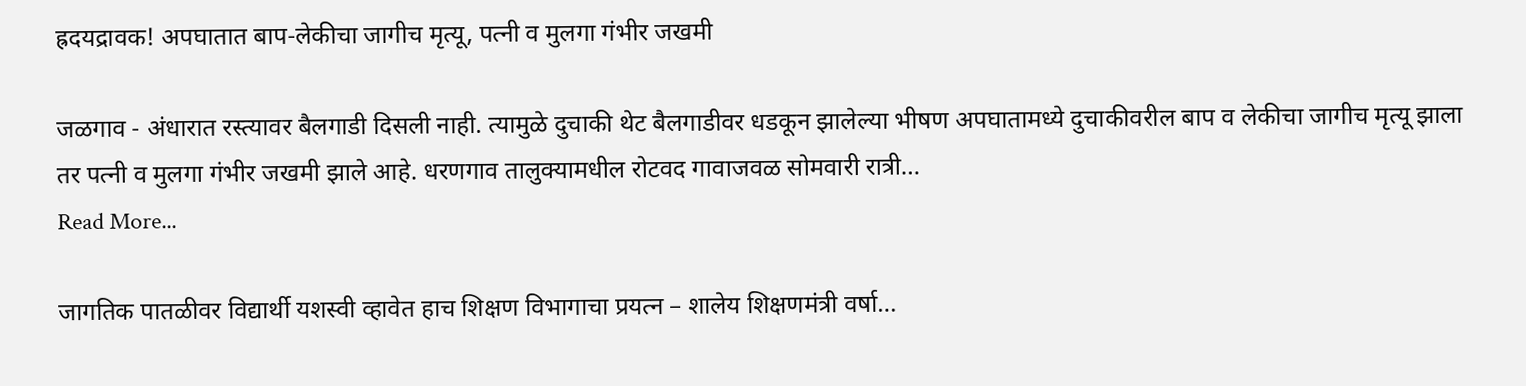ह्रदयद्रावक! अपघातात बाप-लेकीचा जागीच मृत्यू, पत्नी व मुलगा गंभीर जखमी

जळगाव - अंधारात रस्त्यावर बैलगाडी दिसली नाही. त्यामुळे दुचाकी थेट बैलगाडीवर धडकून झालेल्या भीषण अपघातामध्ये दुचाकीवरील बाप व लेकीचा जागीच मृत्यू झाला तर पत्नी व मुलगा गंभीर जखमी झाले आहे. धरणगाव तालुक्यामधील रोटवद गावाजवळ सोमवारी रात्री…
Read More...

जागतिक पातळीवर विद्यार्थी यशस्वी व्हावेत हाच शिक्षण विभागाचा प्रयत्न – शालेय शिक्षणमंत्री वर्षा…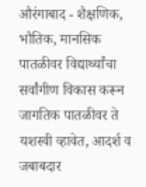औरंगाबाद - शैक्षणिक, भौतिक, मानसिक पातळीवर विद्यार्थ्यांचा सर्वांगीण विकास करून जागतिक पातळीवर ते यशस्वी व्हावेत, आदर्श व जबाबदार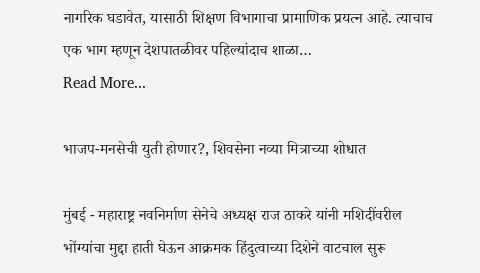नागरिक घडावेत, यासाठी शिक्षण विभागाचा प्रामाणिक प्रयत्न आहे. त्याचाच एक भाग म्हणून देशपातळीवर पहिल्यांदाच शाळा…
Read More...

भाजप-मनसेची युती होणार?, शिवसेना नव्या मित्राच्या शोधात

मुंबई - महाराष्ट्र नवनिर्माण सेनेचे अध्यक्ष राज ठाकरे यांनी मशिदींवरील भोंग्यांचा मुद्दा हाती घेऊन आक्रमक हिंदुत्वाच्या दिशेने वाटचाल सुरू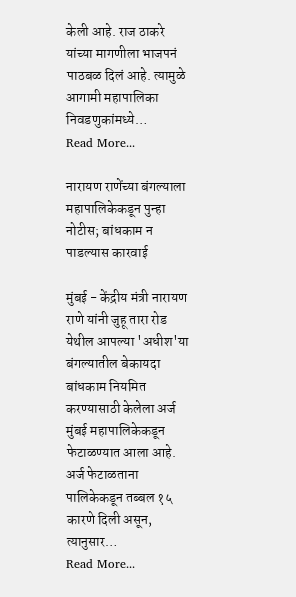केली आहे. राज ठाकरे यांच्या मागणीला भाजपनं पाठबळ दिलं आहे. त्यामुळे आगामी महापालिका निवडणुकांमध्ये…
Read More...

नारायण राणेंच्या बंगल्याला महापालिकेकडून पुन्हा नोटीस; बांधकाम न पाडल्यास कारवाई

मुंबई - केंद्रीय मंत्री नारायण राणे यांनी जुहू तारा रोड येथील आपल्या 'अधीश'या बंगल्यातील बेकायदा बांधकाम नियमित करण्यासाठी केलेला अर्ज मुंबई महापालिकेकडून फेटाळण्यात आला आहे. अर्ज फेटाळताना पालिकेकडून तब्बल १५ कारणे दिली असून, त्यानुसार…
Read More...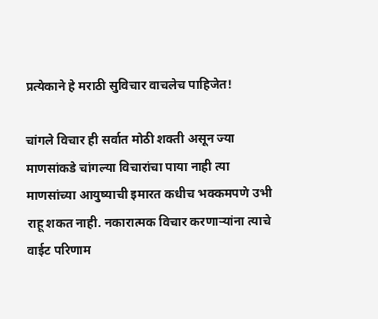प्रत्येकाने हे मराठी सुविचार वाचलेच पाहिजेत!

चांगले विचार ही सर्वात मोठी शक्ती असून ज्या माणसांकडे चांगल्या विचारांचा पाया नाही त्या माणसांच्या आयुष्याची इमारत कधीच भक्कमपणे उभी राहू शकत नाही. नकारात्मक विचार करणाऱ्यांना त्याचे वाईट परिणाम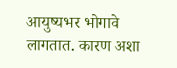आयुष्यभर भोगावे लागतात. कारण अशा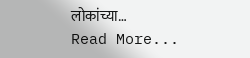लोकांच्या…
Read More...